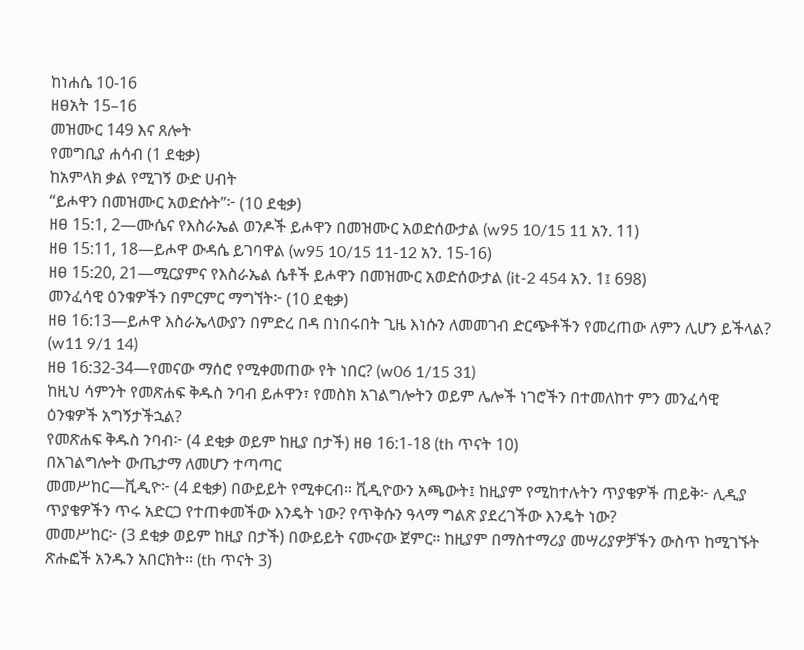ከነሐሴ 10-16
ዘፀአት 15–16
መዝሙር 149 እና ጸሎት
የመግቢያ ሐሳብ (1 ደቂቃ)
ከአምላክ ቃል የሚገኝ ውድ ሀብት
“ይሖዋን በመዝሙር አወድሱት”፦ (10 ደቂቃ)
ዘፀ 15:1, 2—ሙሴና የእስራኤል ወንዶች ይሖዋን በመዝሙር አወድሰውታል (w95 10/15 11 አን. 11)
ዘፀ 15:11, 18—ይሖዋ ውዳሴ ይገባዋል (w95 10/15 11-12 አን. 15-16)
ዘፀ 15:20, 21—ሚርያምና የእስራኤል ሴቶች ይሖዋን በመዝሙር አወድሰውታል (it-2 454 አን. 1፤ 698)
መንፈሳዊ ዕንቁዎችን በምርምር ማግኘት፦ (10 ደቂቃ)
ዘፀ 16:13—ይሖዋ እስራኤላውያን በምድረ በዳ በነበሩበት ጊዜ እነሱን ለመመገብ ድርጭቶችን የመረጠው ለምን ሊሆን ይችላል? (w11 9/1 14)
ዘፀ 16:32-34—የመናው ማሰሮ የሚቀመጠው የት ነበር? (w06 1/15 31)
ከዚህ ሳምንት የመጽሐፍ ቅዱስ ንባብ ይሖዋን፣ የመስክ አገልግሎትን ወይም ሌሎች ነገሮችን በተመለከተ ምን መንፈሳዊ ዕንቁዎች አግኝታችኋል?
የመጽሐፍ ቅዱስ ንባብ፦ (4 ደቂቃ ወይም ከዚያ በታች) ዘፀ 16:1-18 (th ጥናት 10)
በአገልግሎት ውጤታማ ለመሆን ተጣጣር
መመሥከር—ቪዲዮ፦ (4 ደቂቃ) በውይይት የሚቀርብ። ቪዲዮውን አጫውት፤ ከዚያም የሚከተሉትን ጥያቄዎች ጠይቅ፦ ሊዲያ ጥያቄዎችን ጥሩ አድርጋ የተጠቀመችው እንዴት ነው? የጥቅሱን ዓላማ ግልጽ ያደረገችው እንዴት ነው?
መመሥከር፦ (3 ደቂቃ ወይም ከዚያ በታች) በውይይት ናሙናው ጀምር። ከዚያም በማስተማሪያ መሣሪያዎቻችን ውስጥ ከሚገኙት ጽሑፎች አንዱን አበርክት። (th ጥናት 3)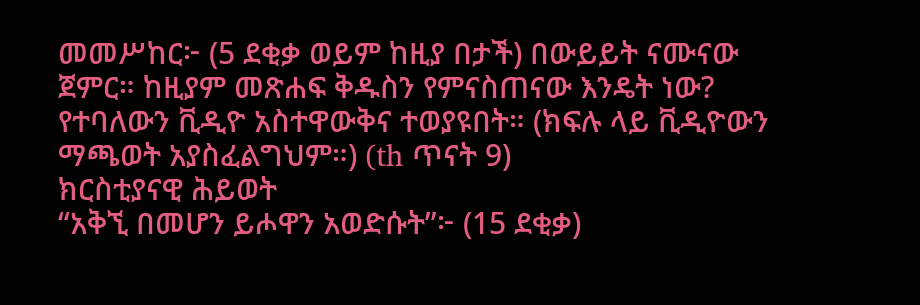መመሥከር፦ (5 ደቂቃ ወይም ከዚያ በታች) በውይይት ናሙናው ጀምር። ከዚያም መጽሐፍ ቅዱስን የምናስጠናው እንዴት ነው? የተባለውን ቪዲዮ አስተዋውቅና ተወያዩበት። (ክፍሉ ላይ ቪዲዮውን ማጫወት አያስፈልግህም።) (th ጥናት 9)
ክርስቲያናዊ ሕይወት
“አቅኚ በመሆን ይሖዋን አወድሱት”፦ (15 ደቂቃ)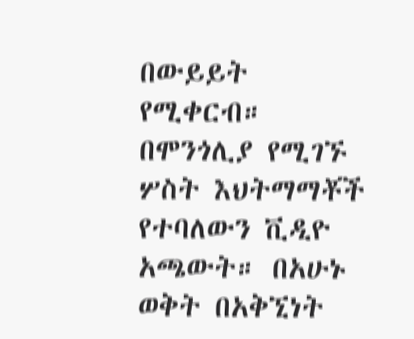በውይይት የሚቀርብ። በሞንጎሊያ የሚገኙ ሦስት እህትማማቾች የተባለውን ቪዲዮ አጫውት። በአሁኑ ወቅት በአቅኚነት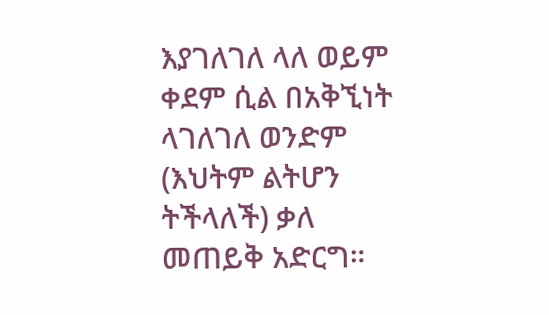እያገለገለ ላለ ወይም ቀደም ሲል በአቅኚነት ላገለገለ ወንድም (እህትም ልትሆን ትችላለች) ቃለ መጠይቅ አድርግ።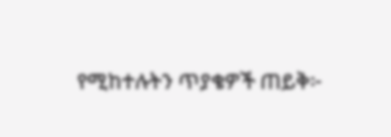የሚከተሉትን ጥያቄዎች ጠይቅ፦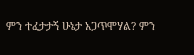ምን ተፈታታኝ ሁኔታ አጋጥሞሃል? ምን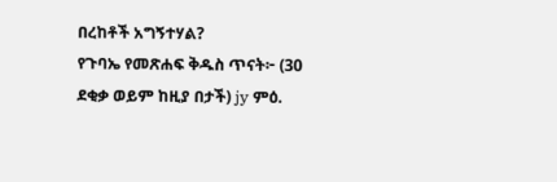በረከቶች አግኝተሃል?
የጉባኤ የመጽሐፍ ቅዱስ ጥናት፦ (30 ደቂቃ ወይም ከዚያ በታች) jy ምዕ.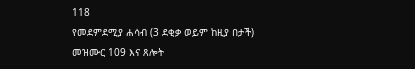118
የመደምደሚያ ሐሳብ (3 ደቂቃ ወይም ከዚያ በታች)
መዝሙር 109 እና ጸሎት